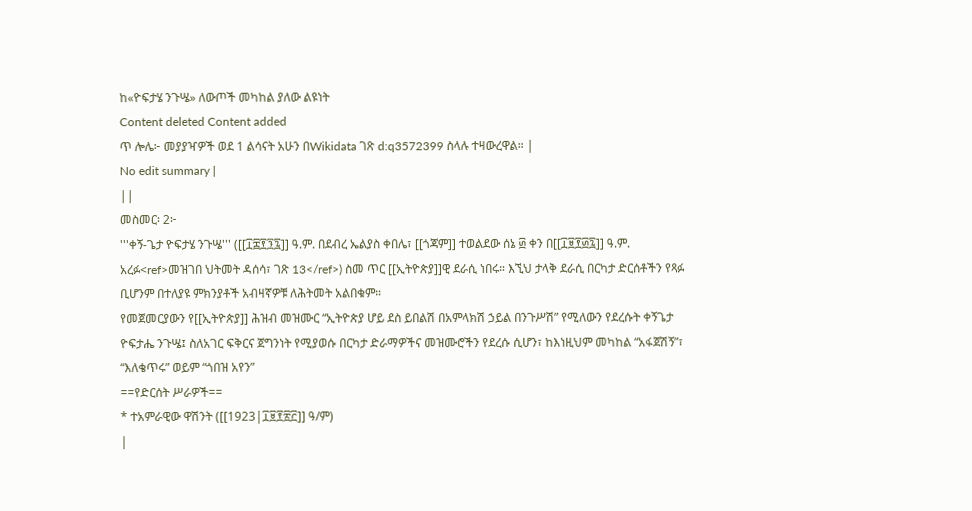ከ«ዮፍታሄ ንጉሤ» ለውጦች መካከል ያለው ልዩነት
Content deleted Content added
ጥ ሎሌ፦ መያያዣዎች ወደ 1 ልሳናት አሁን በWikidata ገጽ d:q3572399 ስላሉ ተዛውረዋል። |
No edit summary |
||
መስመር፡ 2፦
'''ቀኝ-ጌታ ዮፍታሄ ንጉሤ''' ([[፲፰፻፺፯]] ዓ.ም. በደብረ ኤልያስ ቀበሌ፣ [[ጎጃም]] ተወልደው ሰኔ ፴ ቀን በ[[፲፱፻፴፯]] ዓ.ም. አረፉ<ref>መዝገበ ህትመት ዳሰሳ፣ ገጽ 13</ref>) ስመ ጥር [[ኢትዮጵያ]]ዊ ደራሲ ነበሩ። እኚህ ታላቅ ደራሲ በርካታ ድርሰቶችን የጻፉ ቢሆንም በተለያዩ ምክንያቶች አብዛኛዎቹ ለሕትመት አልበቁም።
የመጀመርያውን የ[[ኢትዮጵያ]] ሕዝብ መዝሙር “ኢትዮጵያ ሆይ ደስ ይበልሽ በአምላክሽ ኃይል በንጉሥሽ” የሚለውን የደረሱት ቀኝጌታ ዮፍታሔ ንጉሤ፤ ስለአገር ፍቅርና ጀግንነት የሚያወሱ በርካታ ድራማዎችና መዝሙሮችን የደረሱ ሲሆን፣ ከእነዚህም መካከል “አፋጀሽኝ”፣ “እለቄጥሩ” ወይም “ጎበዝ አየን”
==የድርሰት ሥራዎች==
* ተአምራዊው ዋሽንት ([[1923|፲፱፻፳፫]] ዓ/ም)
|